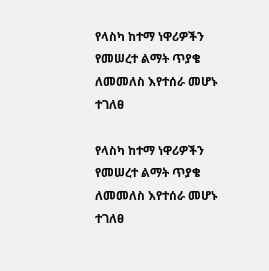የላስካ ከተማ ነዋሪዎችን የመሠረተ ልማት ጥያቄ ለመመለስ እየተሰራ መሆኑ ተገለፀ

የላስካ ከተማ ነዋሪዎችን የመሠረተ ልማት ጥያቄ ለመመለስ እየተሰራ መሆኑ ተገለፀ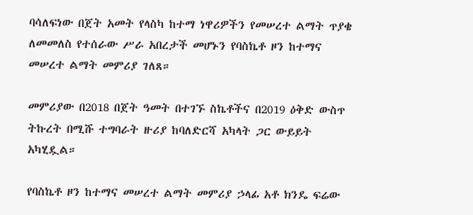ባሳለፍነው በጀት አመት የላስካ ከተማ ነዋሪዎችን የመሠረተ ልማት ጥያቄ ለመመለስ የተሰራው ሥራ አበረታች መሆኑን የባስኬቶ ዞን ከተማና መሠረተ ልማት መምሪያ ገለጸ።

መምሪያው በ2018 በጀት ዓመት በተገኙ ስኬቶችና በ2019 ዕቅድ ውስጥ ትኩረት በሚሹ ተግባራት ዙሪያ ከባለድርሻ አካላት ጋር ውይይት አካሂዷል።

የባስኬቶ ዞን ከተማና መሠረተ ልማት መምሪያ ኃላፊ አቶ ክንዴ ፍሬው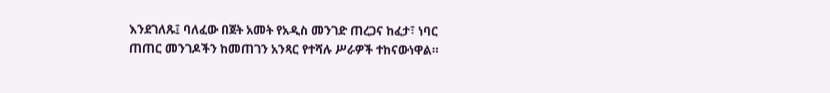እንደገለጹ፤ ባለፈው በጀት አመት የአዲስ መንገድ ጠረጋና ከፈታ፣ ነባር ጠጠር መንገዶችን ከመጠገን አንጻር የተሻሉ ሥራዎች ተከናውነዋል።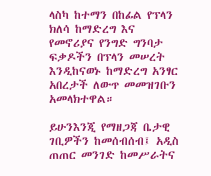ላስካ ከተማን በከፊል የፕላን ክለሳ ከማድረግ እና የመኖሪያና የንግድ ግንባታ ፍቃዶችን በፕላን መሠረት እንዲከናወኑ ከማድረግ አንፃር አበረታች ለውጥ መመዝገቡን አመላክተዋል።

ይሁንእንጂ የማዘጋጃ ቤታዊ ገቢዎችን ከመሰብሰብ፤ አዲስ ጠጠር መንገድ ከመሥራትና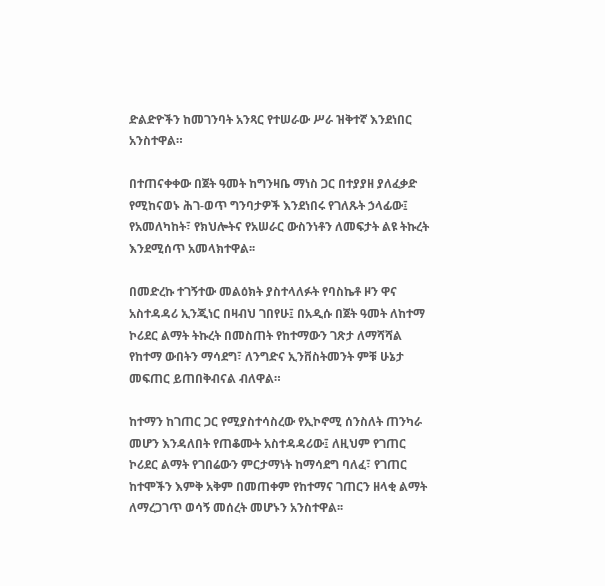ድልድዮችን ከመገንባት አንጻር የተሠራው ሥራ ዝቅተኛ እንደነበር አንስተዋል።

በተጠናቀቀው በጀት ዓመት ከግንዛቤ ማነስ ጋር በተያያዘ ያለፈቃድ የሚከናወኑ ሕገ-ወጥ ግንባታዎች እንደነበሩ የገለጹት ኃላፊው፤ የአመለካከት፣ የክህሎትና የአሠራር ውስንነቶን ለመፍታት ልዩ ትኩረት እንደሚሰጥ አመላክተዋል፡፡

በመድረኩ ተገኝተው መልዕክት ያስተላለፉት የባስኬቶ ዞን ዋና አስተዳዳሪ ኢንጂነር በዛብህ ገበየሁ፤ በአዲሱ በጀት ዓመት ለከተማ ኮሪደር ልማት ትኩረት በመስጠት የከተማውን ገጽታ ለማሻሻል የከተማ ውበትን ማሳደግ፣ ለንግድና ኢንቨስትመንት ምቹ ሁኔታ መፍጠር ይጠበቅብናል ብለዋል።

ከተማን ከገጠር ጋር የሚያስተሳስረው የኢኮኖሚ ሰንስለት ጠንካራ መሆን እንዳለበት የጠቆሙት አስተዳዳሪው፤ ለዚህም የገጠር ኮሪደር ልማት የገበሬውን ምርታማነት ከማሳደግ ባለፈ፣ የገጠር ከተሞችን እምቅ አቅም በመጠቀም የከተማና ገጠርን ዘላቂ ልማት ለማረጋገጥ ወሳኝ መሰረት መሆኑን አንስተዋል፡፡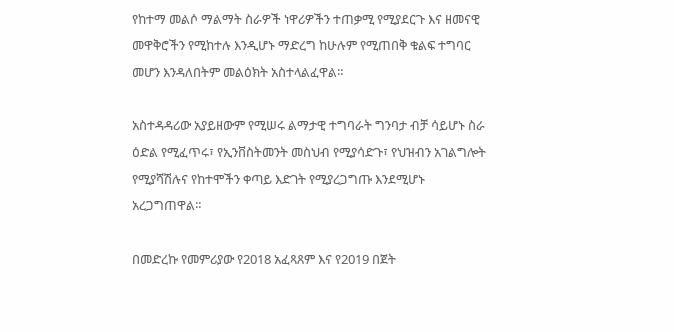የከተማ መልሶ ማልማት ስራዎች ነዋሪዎችን ተጠቃሚ የሚያደርጉ እና ዘመናዊ መዋቅሮችን የሚከተሉ እንዲሆኑ ማድረግ ከሁሉም የሚጠበቅ ቁልፍ ተግባር መሆን እንዳለበትም መልዕክት አስተላልፈዋል።

አስተዳዳሪው አያይዘውም የሚሠሩ ልማታዊ ተግባራት ግንባታ ብቻ ሳይሆኑ ስራ ዕድል የሚፈጥሩ፣ የኢንቨስትመንት መስህብ የሚያሳድጉ፣ የህዝብን አገልግሎት የሚያሻሽሉና የከተሞችን ቀጣይ እድገት የሚያረጋግጡ እንደሚሆኑ አረጋግጠዋል።

በመድረኩ የመምሪያው የ2018 አፈጻጸም እና የ2019 በጀት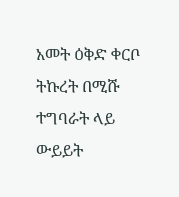አመት ዕቅድ ቀርቦ ትኩረት በሚሹ ተግባራት ላይ ውይይት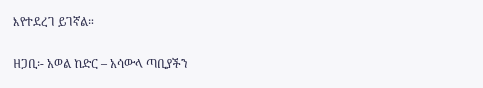እየተደረገ ይገኛል።

ዘጋቢ፡- አወል ከድር – አሳውላ ጣቢያችን